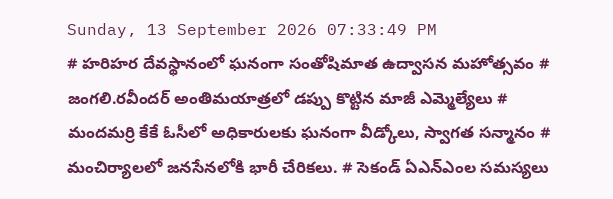Sunday, 13 September 2026 07:33:49 PM
# హరిహర దేవస్థానంలో ఘనంగా సంతోషిమాత ఉద్వాసన మహోత్సవం # జంగలి.రవీందర్‌ అంతిమయాత్రలో డప్పు కొట్టిన మాజీ ఎమ్మెల్యేలు # మందమర్రి కేకే ఓసీలో అధికారులకు ఘనంగా వీడ్కోలు, స్వాగత సన్మానం # మంచిర్యాలలో జనసేనలోకి భారీ చేరికలు. # సెకండ్ ఏఎన్‌ఎంల సమస్యలు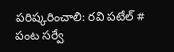పరిష్కరించాలి: రవి పటేల్ # పంట సర్వే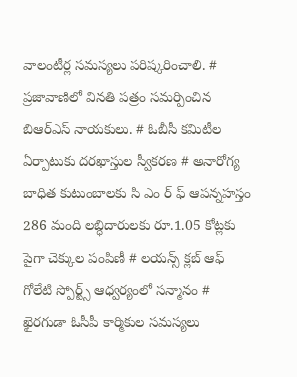వాలంటీర్ల సమస్యలు పరిష్కరించాలి. # ప్రజావాణిలో వినతి పత్రం సమర్పించిన బిఆర్ఎస్ నాయకులు. # ఓబీసీ కమిటీల ఏర్పాటుకు దరఖాస్తుల స్వీకరణ # అనారోగ్య బాధిత కుటుంబాలకు సి ఎం ర్ ఫ్ ఆపన్నహస్తం 286 మంది లబ్ధిదారులకు రూ.1.05 కోట్లకు పైగా చెక్కుల పంపిణీ # లయన్స్ క్లబ్ ఆఫ్ గోలేటి స్పోర్ట్స్ ఆధ్వర్యంలో సన్మానం # ఖైరగుడా ఓసీపీ కార్మికుల సమస్యలు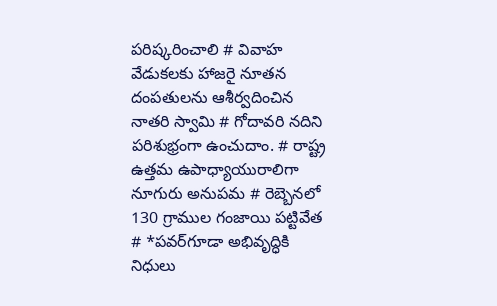పరిష్కరించాలి # వివాహ వేడుకలకు హాజరై నూతన దంపతులను ఆశీర్వదించిన నాతరి స్వామి # గోదావరి నదిని పరిశుభ్రంగా ఉంచుదాం. # రాష్ట్ర ఉత్తమ ఉపాధ్యాయురాలిగా నూగురు అనుపమ # రెబ్బెనలో 130 గ్రాముల గంజాయి పట్టివేత # *పవర్‌గూడా అభివృద్ధికి నిధులు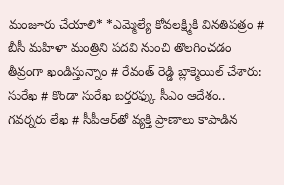మంజూరు చేయాలి* *ఎమ్మెల్యే కోవలక్ష్మికి వినతిపత్రం # బీసీ మహిళా మంత్రిని పదవి నుంచి తొలగించడం తీవ్రంగా ఖండిస్తున్నాం # రేవంత్ రెడ్డి బ్లాక్మెయిల్ చేశారు: సురేఖ # కొండా సురేఖ బర్తరఫ్కు సీఎం ఆదేశం.. గవర్నరు లేఖ # సీపీఆర్‌తో వ్యక్తి ప్రాణాలు కాపాడిన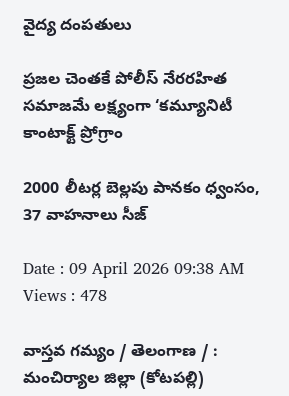వైద్య దంపతులు

ప్రజల చెంతకే పోలీస్ నేరరహిత సమాజమే లక్ష్యంగా ‘కమ్యూనిటీ కాంటాక్ట్ ప్రోగ్రాం

2000 లీటర్ల బెల్లపు పానకం ధ్వంసం, 37 వాహనాలు సీజ్

Date : 09 April 2026 09:38 AM Views : 478

వాస్తవ గమ్యం / తెలంగాణ / : మంచిర్యాల జిల్లా (కోటపల్లి)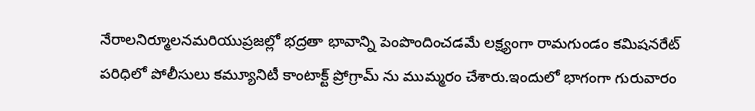నేరాలనిర్మూలనమరియుప్రజల్లో భద్రతా భావాన్ని పెంపొందించడమే లక్ష్యంగా రామగుండం కమిషనరేట్ పరిధిలో పోలీసులు కమ్యూనిటీ కాంటాక్ట్ ప్రోగ్రామ్ ను ముమ్మరం చేశారు.ఇందులో భాగంగా గురువారం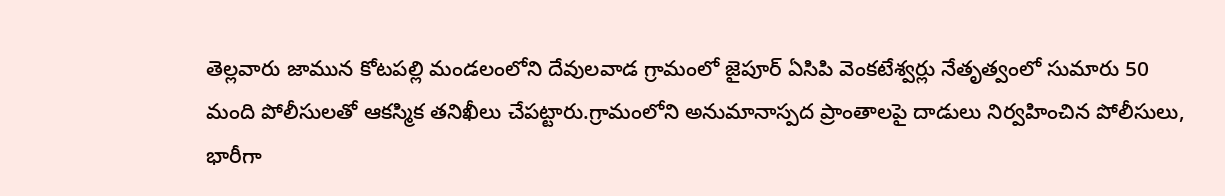తెల్లవారు జామున కోటపల్లి మండలంలోని దేవులవాడ గ్రామంలో జైపూర్ ఏసిపి వెంకటేశ్వర్లు నేతృత్వంలో సుమారు 50 మంది పోలీసులతో ఆకస్మిక తనిఖీలు చేపట్టారు.గ్రామంలోని అనుమానాస్పద ప్రాంతాలపై దాడులు నిర్వహించిన పోలీసులు, భారీగా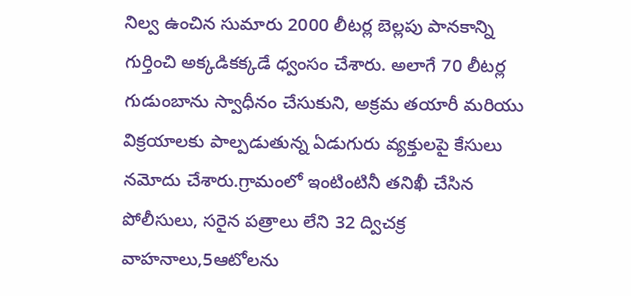నిల్వ ఉంచిన సుమారు 2000 లీటర్ల బెల్లపు పానకాన్ని గుర్తించి అక్కడికక్కడే ధ్వంసం చేశారు. అలాగే 70 లీటర్ల గుడుంబాను స్వాధీనం చేసుకుని, అక్రమ తయారీ మరియు విక్రయాలకు పాల్పడుతున్న ఏడుగురు వ్యక్తులపై కేసులు నమోదు చేశారు.గ్రామంలో ఇంటింటినీ తనిఖీ చేసిన పోలీసులు, సరైన పత్రాలు లేని 32 ద్విచక్ర వాహనాలు,5ఆటోలను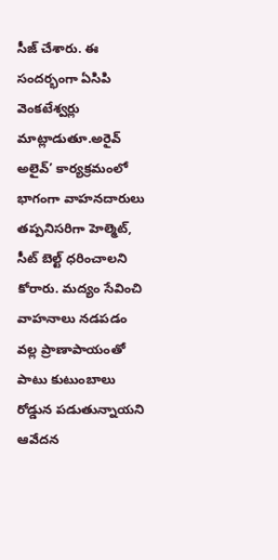సీజ్ చేశారు. ఈ సందర్భంగా ఏసిపి వెంకటేశ్వర్లు మాట్లాడుతూ.అరైవ్ అలైవ్’ కార్యక్రమంలో భాగంగా వాహనదారులు తప్పనిసరిగా హెల్మెట్, సీట్ బెల్ట్ ధరించాలని కోరారు. మద్యం సేవించి వాహనాలు నడపడం వల్ల ప్రాణాపాయంతో పాటు కుటుంబాలు రోడ్డున పడుతున్నాయని ఆవేదన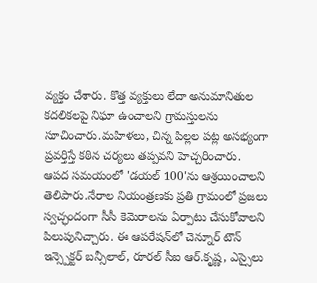వ్యక్తం చేశారు. కొత్త వ్యక్తులు లేదా అనుమానితుల కదలికలపై నిఘా ఉంచాలని గ్రామస్తులను సూచించారు.మహిళలు, చిన్న పిల్లల పట్ల అసభ్యంగా ప్రవర్తిస్తే కఠిన చర్యలు తప్పవని హెచ్చరించారు. ఆపద సమయంలో 'డయల్ 100'ను ఆశ్రయించాలని తెలిపారు.నేరాల నియంత్రణకు ప్రతి గ్రామంలో ప్రజలు స్వచ్ఛందంగా సీసీ కెమెరాలను ఏర్పాటు చేసుకోవాలని పిలుపునిచ్చారు. ఈ ఆపరేషన్‌లో చెన్నూర్ టౌన్ ఇన్స్పెక్టర్ బన్సీలాల్, రూరల్ సీఐ ఆర్.కృష్ణ, ఎస్సైలు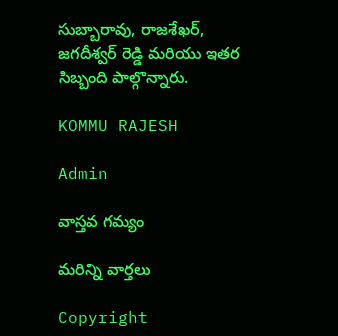సుబ్బారావు, రాజశేఖర్, జగదీశ్వర్ రెడ్డి మరియు ఇతర సిబ్బంది పాల్గొన్నారు.

KOMMU RAJESH

Admin

వాస్తవ గమ్యం

మరిన్ని వార్తలు

Copyright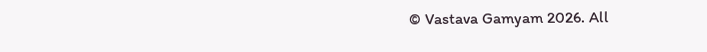© Vastava Gamyam 2026. All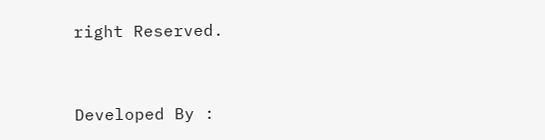right Reserved.



Developed By :